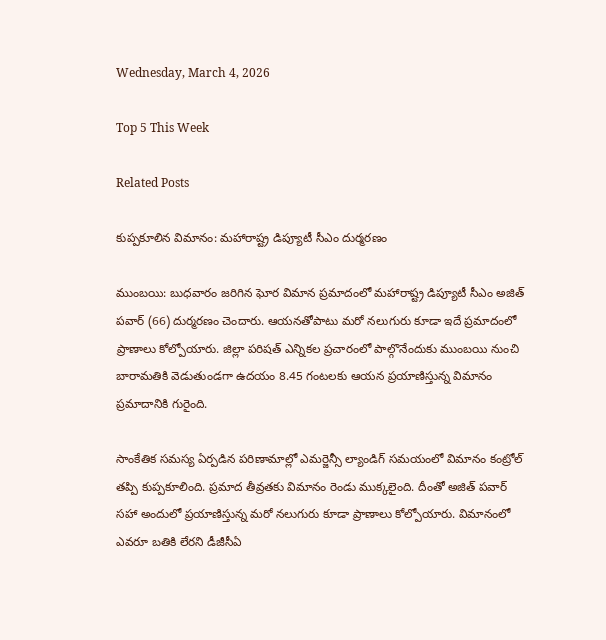Wednesday, March 4, 2026

Top 5 This Week

Related Posts

కుప్పకూలిన విమానం: మహారాష్ట్ర డిప్యూటీ సీఎం దుర్మరణం

ముంబయి: బుధవారం జరిగిన ఘోర విమాన ప్రమాదంలో మహారాష్ట్ర డిప్యూటీ సీఎం అజిత్ పవార్ (66) దుర్మరణం చెందారు. ఆయనతోపాటు మరో నలుగురు కూడా ఇదే ప్రమాదంలో ప్రాణాలు కోల్పోయారు. జిల్లా పరిషత్ ఎన్నికల ప్రచారంలో పాల్గొనేందుకు ముంబయి నుంచి బారామతికి వెడుతుండగా ఉదయం 8.45 గంటలకు ఆయన ప్రయాణిస్తున్న విమానం ప్రమాదానికి గురైంది.

సాంకేతిక సమస్య ఏర్పడిన పరిణామాల్లో ఎమర్జెన్సీ ల్యాండిగ్ సమయంలో విమానం కంట్రోల్ తప్పి కుప్పకూలింది. ప్రమాద తీవ్రతకు విమానం రెండు ముక్కలైంది. దీంతో అజిత్ పవార్ సహా అందులో ప్రయాణిస్తున్న మరో నలుగురు కూడా ప్రాణాలు కోల్పోయారు. విమానంలో ఎవరూ బతికి లేరని డీజీసీఏ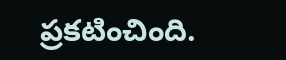ప్రకటించింది.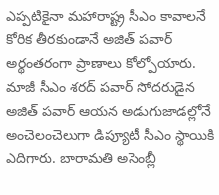ఎప్పటికైనా మహారాష్ట్ర సీఎం కావాలనే కోరిక తీరకుండానే అజిత్ పవార్ అర్థంతరంగా ప్రాణాలు కోల్పోయారు. మాజీ సీఎం శరద్ పవార్ సోదరుడైన అజిత్ పవార్ ఆయన అడుగుజాడల్లోనే అంచెలంచెలుగా డిప్యూటీ సీఎం స్థాయికి ఎదిగారు. బారామతి అసెంబ్లీ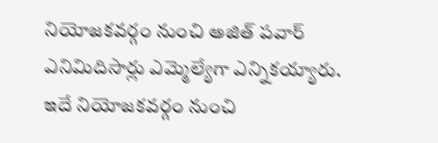నియోజకవర్గం నుంచి అజిత్ పవార్ ఎనిమిదిసార్లు ఎమ్మెల్యేగా ఎన్నికయ్యారు. ఇదే నియోజకవర్గం నుంచి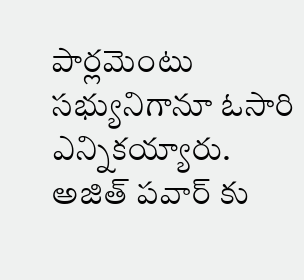పార్లమెంటు సభ్యునిగానూ ఓసారి ఎన్నికయ్యారు. అజిత్ పవార్ కు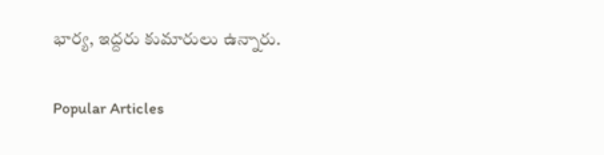భార్య, ఇద్దరు కుమారులు ఉన్నారు.

Popular Articles